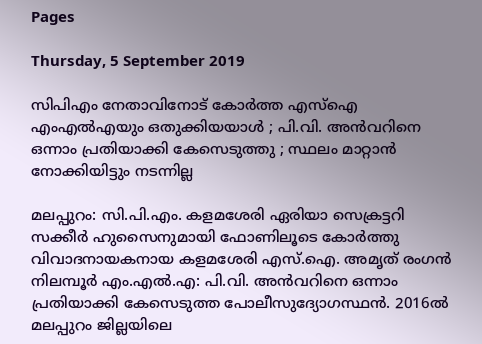Pages

Thursday, 5 September 2019

സിപിഎം നേതാവിനോട് കോര്‍ത്ത എസ്‌ഐ എംഎല്‍എയും ഒതുക്കിയയാള്‍ ; പി.വി. അന്‍വറിനെ ഒന്നാം പ്രതിയാക്കി കേസെടുത്തു ; സ്ഥലം മാറ്റാന്‍ നോക്കിയിട്ടും നടന്നില്ല

മലപ്പുറം: സി.പി.എം. കളമശേരി ഏരിയാ സെക്രട്ടറി സക്കീര്‍ ഹുസൈനുമായി ഫോണിലൂടെ കോര്‍ത്തു വിവാദനായകനായ കളമശേരി എസ്.ഐ. അമൃത് രംഗന്‍ നിലമ്പൂര്‍ എം.എല്‍.എ: പി.വി. അന്‍വറിനെ ഒന്നാം പ്രതിയാക്കി കേസെടുത്ത പോലീസുദ്യോഗസ്ഥന്‍. 2016ല്‍ മലപ്പുറം ജില്ലയിലെ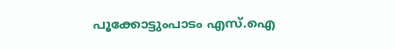പൂക്കോട്ടുംപാടം എസ്.ഐ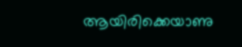ആയിരിക്കെയാണു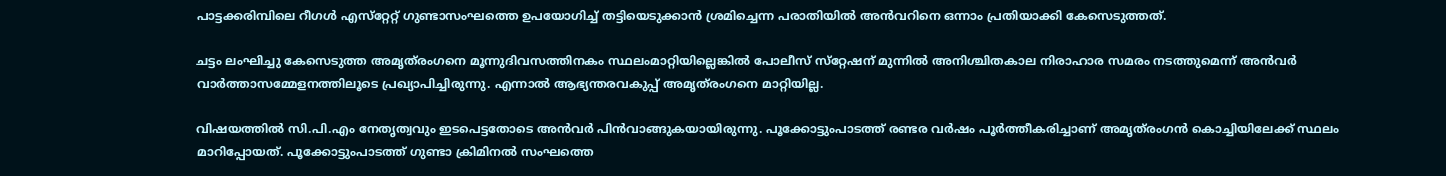പാട്ടക്കരിമ്പിലെ റീഗള്‍ എസ്‌റ്റേറ്റ് ഗുണ്ടാസംഘത്തെ ഉപയോഗിച്ച് തട്ടിയെടുക്കാന്‍ ശ്രമിച്ചെന്ന പരാതിയില്‍ അന്‍വറിനെ ഒന്നാം പ്രതിയാക്കി കേസെടുത്തത്.

ചട്ടം ലംഘിച്ചു കേസെടുത്ത അമൃത്‌രംഗനെ മൂന്നുദിവസത്തിനകം സ്ഥലംമാറ്റിയില്ലെങ്കില്‍ പോലീസ് സ്‌റ്റേഷന് മുന്നില്‍ അനിശ്ചിതകാല നിരാഹാര സമരം നടത്തുമെന്ന് അന്‍വര്‍ വാര്‍ത്താസമ്മേളനത്തിലൂടെ പ്രഖ്യാപിച്ചിരുന്നു. എന്നാല്‍ ആഭ്യന്തരവകുപ്പ് അമൃത്‌രംഗനെ മാറ്റിയില്ല.

വിഷയത്തില്‍ സി.പി.എം നേതൃത്വവും ഇടപെട്ടതോടെ അന്‍വര്‍ പിന്‍വാങ്ങുകയായിരുന്നു. പൂക്കോട്ടുംപാടത്ത് രണ്ടര വര്‍ഷം പൂര്‍ത്തീകരിച്ചാണ് അമൃത്‌രംഗന്‍ കൊച്ചിയിലേക്ക് സ്ഥലം മാറിപ്പോയത്. പൂക്കോട്ടുംപാടത്ത് ഗുണ്ടാ ക്രിമിനല്‍ സംഘത്തെ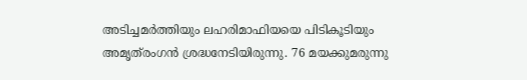അടിച്ചമര്‍ത്തിയും ലഹരിമാഫിയയെ പിടികൂടിയും അമൃത്‌രംഗന്‍ ശ്രദ്ധനേടിയിരുന്നു. 76 മയക്കുമരുന്നു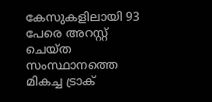കേസുകളിലായി 93 പേരെ അറസ്റ്റ് ചെയ്ത സംസ്ഥാനത്തെ മികച്ച ട്രാക്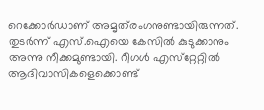റെക്കോര്‍ഡാണ് അമൃത്‌രംഗനുണ്ടായിരുന്നത്. തുടര്‍ന്ന് എസ്.ഐയെ കേസില്‍ കുടുക്കാനും അന്നു നീക്കമുണ്ടായി. റീഗള്‍ എസ്‌റ്റേറ്റില്‍ ആദിവാസികളെക്കൊണ്ട്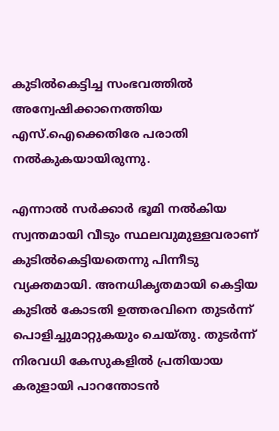കുടില്‍കെട്ടിച്ച സംഭവത്തില്‍ അന്വേഷിക്കാനെത്തിയ എസ്.ഐക്കെതിരേ പരാതി നല്‍കുകയായിരുന്നു.

എന്നാല്‍ സര്‍ക്കാര്‍ ഭൂമി നല്‍കിയ സ്വന്തമായി വീടും സ്ഥലവുമുള്ളവരാണ് കുടില്‍കെട്ടിയതെന്നു പിന്നീടു വ്യക്തമായി. അനധികൃതമായി കെട്ടിയ കുടില്‍ കോടതി ഉത്തരവിനെ തുടര്‍ന്ന് പൊളിച്ചുമാറ്റുകയും ചെയ്തു. തുടര്‍ന്ന് നിരവധി കേസുകളില്‍ പ്രതിയായ കരുളായി പാറന്തോടന്‍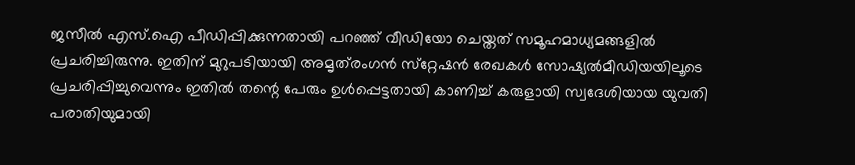ജസീല്‍ എസ്.ഐ പീഡിപ്പിക്കുന്നതായി പറഞ്ഞ് വീഡിയോ ചെയ്തത് സമൂഹമാധ്യമങ്ങളില്‍ പ്രചരിച്ചിരുന്നു. ഇതിന് മുറുപടിയായി അമൃത്‌രംഗന്‍ സ്‌റ്റേഷന്‍ രേഖകള്‍ സോഷ്യല്‍മീഡിയയിലൂടെ പ്രചരിപ്പിച്ചുവെന്നും ഇതില്‍ തന്റെ പേരും ഉള്‍പ്പെട്ടതായി കാണിച്ച് കരുളായി സ്വദേശിയായ യുവതി പരാതിയുമായി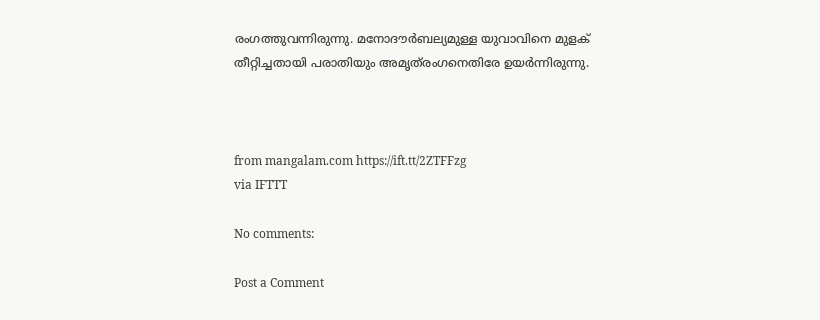രംഗത്തുവന്നിരുന്നു. മനോദൗര്‍ബല്യമുള്ള യുവാവിനെ മുളക് തീറ്റിച്ചതായി പരാതിയും അമൃത്‌രംഗനെതിരേ ഉയര്‍ന്നിരുന്നു.



from mangalam.com https://ift.tt/2ZTFFzg
via IFTTT

No comments:

Post a Comment